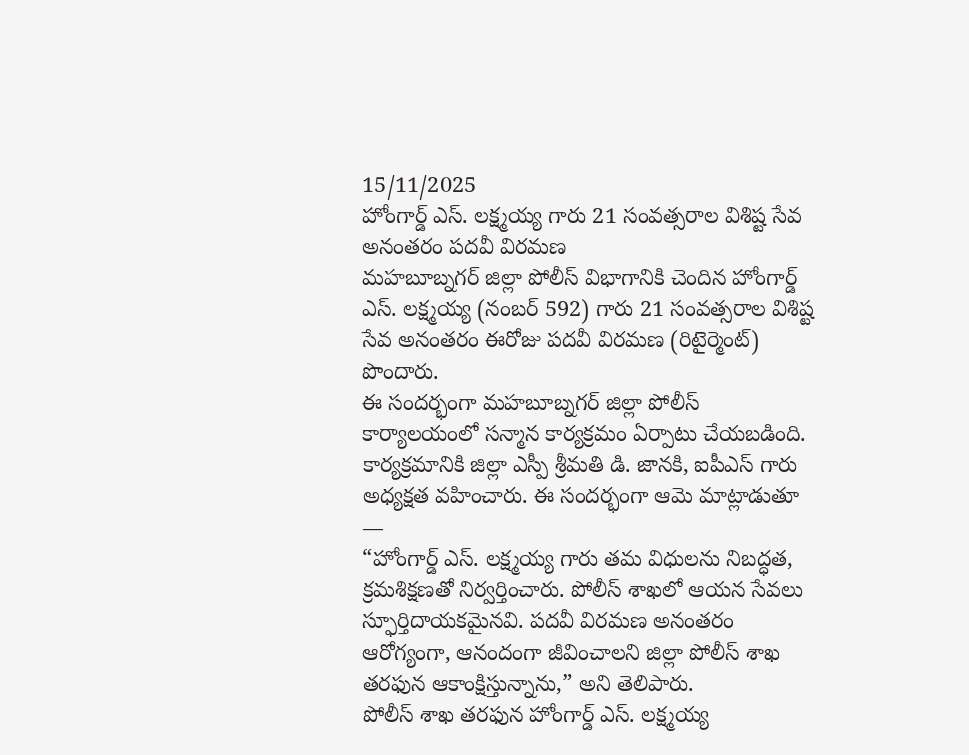15/11/2025
హోంగార్డ్ ఎస్. లక్ష్మయ్య గారు 21 సంవత్సరాల విశిష్ట సేవ అనంతరం పదవీ విరమణ
మహబూబ్నగర్ జిల్లా పోలీస్ విభాగానికి చెందిన హోంగార్డ్ ఎస్. లక్ష్మయ్య (నంబర్ 592) గారు 21 సంవత్సరాల విశిష్ట సేవ అనంతరం ఈరోజు పదవీ విరమణ (రిటైర్మెంట్) పొందారు.
ఈ సందర్భంగా మహబూబ్నగర్ జిల్లా పోలీస్ కార్యాలయంలో సన్మాన కార్యక్రమం ఏర్పాటు చేయబడింది.
కార్యక్రమానికి జిల్లా ఎస్పీ శ్రీమతి డి. జానకి, ఐపీఎస్ గారు అధ్యక్షత వహించారు. ఈ సందర్భంగా ఆమె మాట్లాడుతూ —
“హోంగార్డ్ ఎస్. లక్ష్మయ్య గారు తమ విధులను నిబద్ధత, క్రమశిక్షణతో నిర్వర్తించారు. పోలీస్ శాఖలో ఆయన సేవలు స్ఫూర్తిదాయకమైనవి. పదవీ విరమణ అనంతరం ఆరోగ్యంగా, ఆనందంగా జీవించాలని జిల్లా పోలీస్ శాఖ తరఫున ఆకాంక్షిస్తున్నాను,” అని తెలిపారు.
పోలీస్ శాఖ తరఫున హోంగార్డ్ ఎస్. లక్ష్మయ్య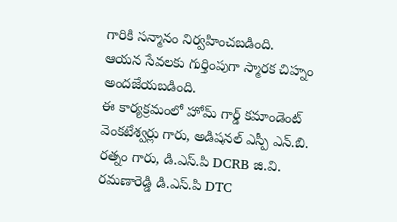గారికి సన్మానం నిర్వహించబడింది.
ఆయన సేవలకు గుర్తింపుగా స్మారక చిహ్నం అందజేయబడింది.
ఈ కార్యక్రమంలో హోమ్ గార్డ్ కమాండెంట్ వెంకటేశ్వర్లు గారు, అడిషనల్ ఎస్పీ ఎన్.బి. రత్నం గారు, డి.ఎస్.పి DCRB జి.వి. రమణారెడ్డి డి.ఎస్.పి DTC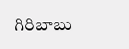గిరిబాబు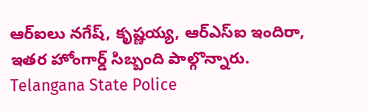ఆర్ఐలు నగేష్, కృష్ణయ్య, ఆర్ఎస్ఐ ఇందిరా, ఇతర హోంగార్డ్ సిబ్బంది పాల్గొన్నారు.
Telangana State Police